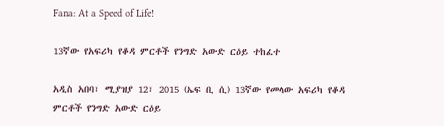Fana: At a Speed of Life!

13ኛው የአፍሪካ የቆዳ ምርቶች የንግድ አውድ ርዕይ ተከፈተ

አዲስ አበባ፣ ሚያዝያ 12፣ 2015 (ኤፍ ቢ ሲ) 13ኛው የመላው አፍሪካ የቆዳ ምርቶች የንግድ አውድ ርዕይ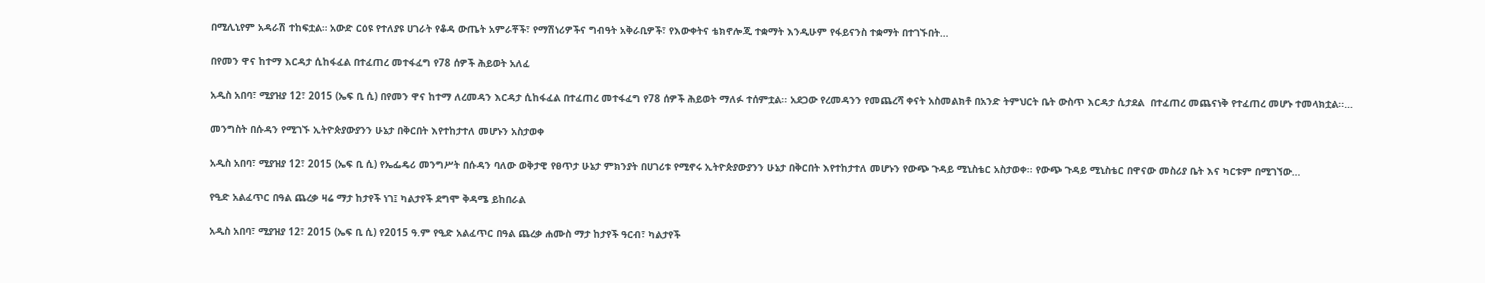በሚሊኒየም አዳራሽ ተከፍቷል። አውድ ርዕዩ የተለያዩ ሀገራት የቆዳ ውጤት አምራቾች፣ የማሽነሪዎችና ግብዓት አቅራቢዎች፣ የእውቀትና ቴክኖሎጂ ተቋማት እንዲሁም የፋይናንስ ተቋማት በተገኙበት…

በየመን ዋና ከተማ እርዳታ ሲከፋፈል በተፈጠረ መተፋፈግ የ78 ሰዎች ሕይወት አለፈ

አዲስ አበባ፣ ሚያዝያ 12፣ 2015 (ኤፍ ቢ ሲ) በየመን ዋና ከተማ ለረመዳን እርዳታ ሲከፋፈል በተፈጠረ መተፋፈግ የ78 ሰዎች ሕይወት ማለፉ ተሰምቷል፡፡ አደጋው የረመዳንን የመጨረሻ ቀናት አስመልክቶ በአንድ ትምህርት ቤት ውስጥ እርዳታ ሲታደል  በተፈጠረ መጨናነቅ የተፈጠረ መሆኑ ተመላክቷል፡፡…

መንግስት በሱዳን የሚገኙ ኢትዮጵያውያንን ሁኔታ በቅርበት እየተከታተለ መሆኑን አስታወቀ

አዲስ አበባ፣ ሚያዝያ 12፣ 2015 (ኤፍ ቢ ሲ) የኤፌዴሪ መንግሥት በሱዳን ባለው ወቅታዊ የፀጥታ ሁኔታ ምክንያት በሀገሪቱ የሚኖሩ ኢትዮጵያውያንን ሁኔታ በቅርበት እየተከታተለ መሆኑን የውጭ ጉዳይ ሚኒስቴር አስታወቀ፡፡ የውጭ ጉዳይ ሚኒስቴር በዋናው መስሪያ ቤት እና ካርቱም በሚገኘው…

የዒድ አልፈጥር በዓል ጨረቃ ዛሬ ማታ ከታየች ነገ፤ ካልታየች ደግሞ ቅዳሜ ይከበራል

አዲስ አበባ፣ ሚያዝያ 12፣ 2015 (ኤፍ ቢ ሲ) የ2015 ዓ.ም የዒድ አልፈጥር በዓል ጨረቃ ሐሙስ ማታ ከታየች ዓርብ፣ ካልታየች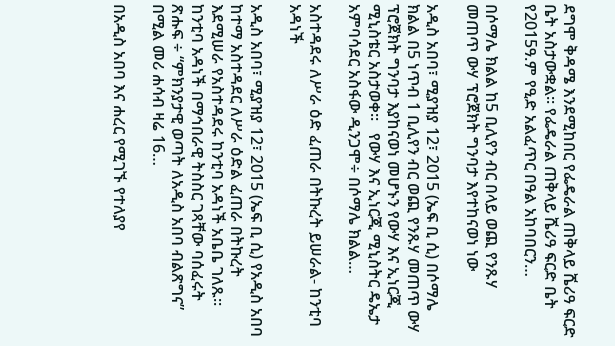ደግሞ ቅዳሜ እንደሚከበር የፌዴራል ጠቅላይ ሼሪዓ ፍርድ ቤት አስታውቋል፡፡ የፌዴራል ጠቅላይ ሼሪዓ ፍርድ ቤት የ2015ዓ.ም የዒድ አልፈጥር በዓል አከባበርን…

በሶማሌ ክልል ከ5 ቢሊየን ብር በላይ ወጪ የንጹሃ መጠጥ ውሃ ፕሮጀክት ግንባታ እየተከናወነ ነው

አዲስ አበባ፣ ሚያዝያ 12፣ 2015 (ኤፍ ቢ ሲ) በሶማሌ ክልል በ5 ነጥብ 1 ቢሊየን ብር ወጪ የንጹሃ መጠጥ ውሃ ፕሮጀክት ግንባታ እያከናወነ መሆኑን የውሃ እና ኢነርጂ ሚኒስቴር አስታወቀ፡፡   የውሃ እና ኢነርጂ ሚኒስትር ዴኤታ አምባሳደር አስፋው ዲንጋሞ÷ በሶማሌ ክልል…

አስተዳደሩ ለሥራ ዕድ ፈጠራ በትኩረት ይሠራል- ከንቲባ አዳነች

አዲስ አበባ፣ ሚያዝያ 12፣ 2015 (ኤፍ ቢ ሲ) የአዲስ አበባ ከተማ አስተዳደር ለሥራ ዕድል ፈጠራ በትኩረት እደሚሠራ የአስተዳደሩ ከንቲባ አዳነች አቤቤ ገለጹ፡፡ ከንቲባ አዳነች በማኅበራዊ ትስስር ገጻቸው ባሰፈሩት ጽሑፍ ÷ “ምክንያታዊ ወጣት ለአዲስ አበባ ብልጽግና” በሚል መሪ ሐሳብ ዛሬ 16…

በአዲስ አበባ እና ሐረር የሚገኙ የተለያየ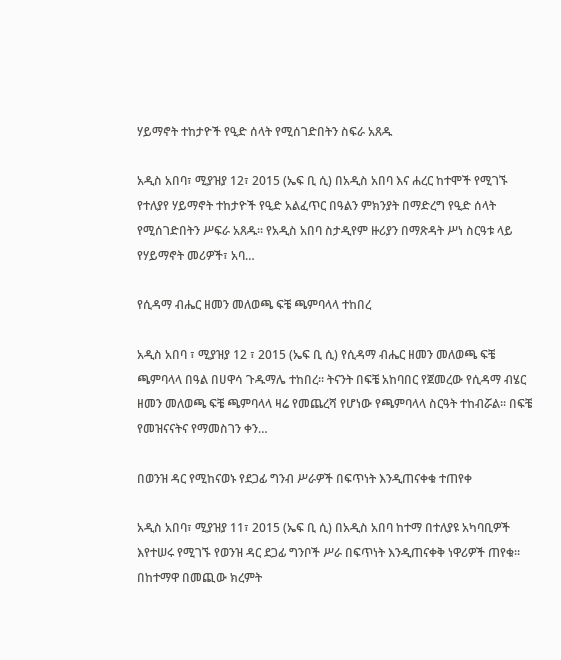ሃይማኖት ተከታዮች የዒድ ሰላት የሚሰገድበትን ስፍራ አጸዱ

አዲስ አበባ፣ ሚያዝያ 12፣ 2015 (ኤፍ ቢ ሲ) በአዲስ አበባ እና ሐረር ከተሞች የሚገኙ የተለያየ ሃይማኖት ተከታዮች የዒድ አልፈጥር በዓልን ምክንያት በማድረግ የዒድ ሰላት የሚሰገድበትን ሥፍራ አጸዱ፡፡ የአዲስ አበባ ስታዲየም ዙሪያን በማጽዳት ሥነ ስርዓቱ ላይ የሃይማኖት መሪዎች፣ አባ…

የሲዳማ ብሔር ዘመን መለወጫ ፍቼ ጫምባላላ ተከበረ

አዲስ አበባ ፣ ሚያዝያ 12 ፣ 2015 (ኤፍ ቢ ሲ) የሲዳማ ብሔር ዘመን መለወጫ ፍቼ ጫምባላላ በዓል በሀዋሳ ጉዱማሌ ተከበረ። ትናንት በፍቼ አከባበር የጀመረው የሲዳማ ብሄር ዘመን መለወጫ ፍቼ ጫምባላላ ዛሬ የመጨረሻ የሆነው የጫምባላላ ስርዓት ተከብሯል፡፡ በፍቼ የመዝናናትና የማመስገን ቀን…

በወንዝ ዳር የሚከናወኑ የደጋፊ ግንብ ሥራዎች በፍጥነት እንዲጠናቀቁ ተጠየቀ

አዲስ አበባ፣ ሚያዝያ 11፣ 2015 (ኤፍ ቢ ሲ) በአዲስ አበባ ከተማ በተለያዩ አካባቢዎች እየተሠሩ የሚገኙ የወንዝ ዳር ደጋፊ ግንቦች ሥራ በፍጥነት እንዲጠናቀቅ ነዋሪዎች ጠየቁ፡፡ በከተማዋ በመጪው ክረምት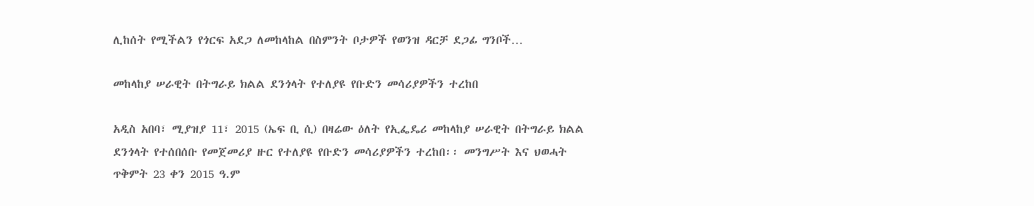ሊከሰት የሚችልን የጎርፍ አደጋ ለመከላከል በስምንት ቦታዎች የወንዝ ዳርቻ ደጋፊ ግንቦች…

መከላከያ ሠራዊት በትግራይ ክልል ደንጎላት የተለያዩ የቡድን መሳሪያዎችን ተረከበ

አዲስ አበባ፣ ሚያዝያ 11፣ 2015 (ኤፍ ቢ ሲ) በዛሬው ዕለት የኢፌዴሪ መከላከያ ሠራዊት በትግራይ ክልል ደንጎላት የተሰበሰቡ የመጀመሪያ ዙር የተለያዩ የቡድን መሳሪያዎችን ተረከበ፡፡ መንግሥት እና ህወሓት ጥቅምት 23 ቀን 2015 ዓ.ም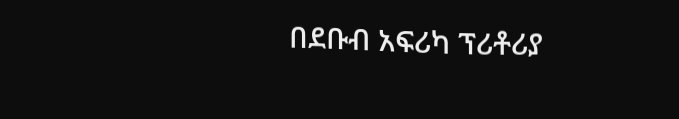በደቡብ አፍሪካ ፕሪቶሪያ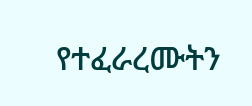የተፈራረሙትን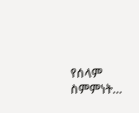የሰላም ስምምነት…